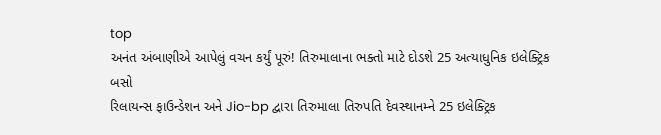top
અનંત અંબાણીએ આપેલું વચન કર્યું પૂરું! તિરુમાલાના ભક્તો માટે દોડશે 25 અત્યાધુનિક ઇલેક્ટ્રિક બસો
રિલાયન્સ ફાઉન્ડેશન અને Jio-bp દ્વારા તિરુમાલા તિરુપતિ દેવસ્થાનમ્ને 25 ઇલેક્ટ્રિક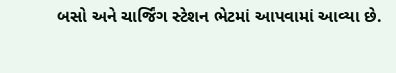બસો અને ચાર્જિંગ સ્ટેશન ભેટમાં આપવામાં આવ્યા છે.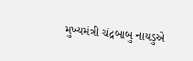મુખ્યમંત્રી ચંદ્રબાબુ નાયડુએ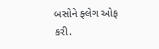બસોને ફ્લેગ ઓફ કરી.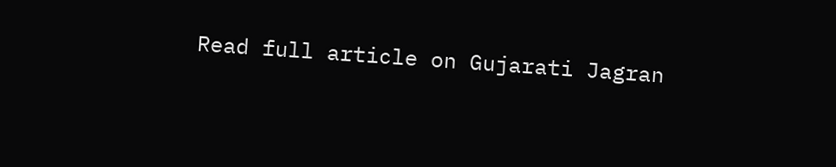Read full article on Gujarati Jagran